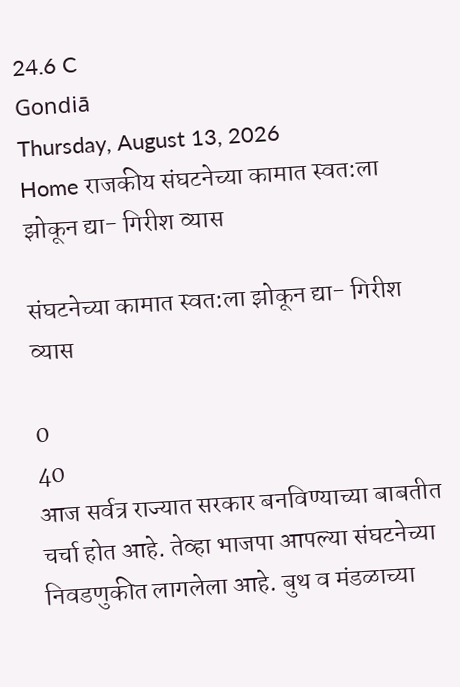24.6 C
Gondiā
Thursday, August 13, 2026
Home राजकीय संघटनेच्या कामात स्वत:ला झोकून द्या- गिरीश व्यास

संघटनेच्या कामात स्वत:ला झोकून द्या- गिरीश व्यास

0
40
आज सर्वत्र राज्यात सरकार बनविण्याच्या बाबतीत चर्चा होत आहे. तेव्हा भाजपा आपल्या संघटनेच्या निवडणुकीत लागलेला आहे. बुथ व मंडळाच्या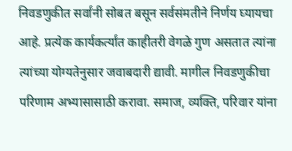निवडणुकीत सर्वांनी सोबत बसून सर्वसंमतीने निर्णय घ्यायचा आहे. प्रत्येक कार्यकर्त्यांत काहीतरी वेगळे गुण असतात त्यांना त्यांच्या योग्यतेनुसार जवाबदारी द्यावी. मागील निवडणुकीचा परिणाम अभ्यासासाठी करावा. समाज, व्यक्ति, परिवार यांना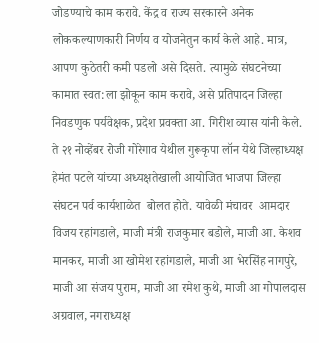जोडण्याचे काम करावे. केंद्र व राज्य सरकारने अनेक लोककल्याणकारी निर्णय व योजनेतुन कार्य केले आहे. मात्र, आपण कुठेतरी कमी पडलो असे दिसते. त्यामुळे संघटनेच्या कामात स्वत:ला झोकून काम करावे, असे प्रतिपादन जिल्हा निवडणुक पर्यवेक्षक, प्रदेश प्रवक्ता आ. गिरीश व्यास यांनी केले.
ते २१ नोव्हेंबर रोजी गोरेगाव येथील गुरूकृपा लॉन येथे जिल्हाध्यक्ष हेमंत पटले यांच्या अध्यक्षतेखाली आयोजित भाजपा जिल्हा संघटन पर्व कार्यशाळेत  बोलत होते. यावेळी मंचावर  आमदार विजय रहांगडाले, माजी मंत्री राजकुमार बडोले, माजी आ. केशव मानकर, माजी आ खोमेश रहांगडाले, माजी आ भेरसिंह नागपुरे, माजी आ संजय पुराम, माजी आ रमेश कुथे, माजी आ गोपालदास अग्रवाल, नगराध्यक्ष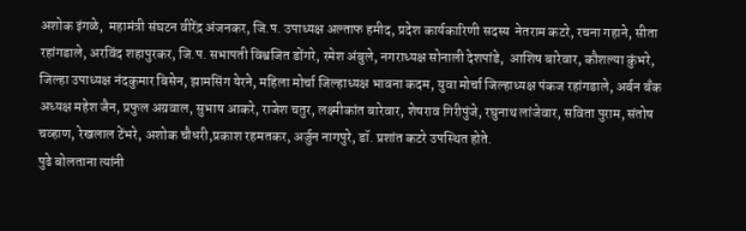अशोक इंगळे,  महामंत्री संघटन वीरेंद्र अंजनकर, जि.प. उपाध्यक्ष अल्ताफ हमीद, प्रदेश कार्यकारिणी सदस्य  नेतराम कटरे, रचना गहाने, सीता रहांगडाले, अरविंद शहापुरकर, जि.प. सभापती विश्वजित डोंगरे, रमेश अंबुले, नगराध्यक्ष सोनाली देशपांडे,  आशिष बारेवार, कौशल्या कुंभरे, जिल्हा उपाध्यक्ष नंदकुमार बिसेन, झामसिंग येरने, महिला मोर्चा जिल्हाध्यक्ष भावना कदम, युवा मोर्चा जिल्हाध्यक्ष पंकज रहांगडाले, अर्बन बँक अध्यक्ष महेश जैन, प्रफुल अग्रवाल, सुभाष आकरे, राजेश चतुर, लक्ष्मीकांत बारेवार, शेषराव गिरीपुंजे, रघुनाथ लांजेवार, सविता पुराम, संतोष चव्हाण, रेखलाल टेंभरे, अशोक चौधरी,प्रकाश रहमतकर, अर्जुन नागपुरे, डॉ. प्रशांत कटरे उपस्थित होते.
पुढे बोलताना त्यांनी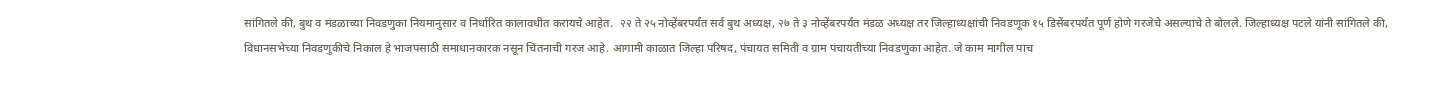सांगितले की, बुथ व मंडळाच्या निवडणुका नियमानुसार व निर्धारित कालावधीत करायचे आहेत.  २२ ते २५ नोव्हेंबरपर्यंत सर्व बुथ अध्यक्ष, २७ ते ३ नोव्हेंबरपर्यंत मंडळ अध्यक्ष तर जिल्हाध्यक्षांची निवडणूक १५ डिसेंबरपर्यंत पूर्ण होणे गरजेचे असल्याचे ते बोलले. जिल्हाध्यक्ष पटले यांनी सांगितले की, विधानसभेच्या निवडणुकीचे निकाल हे भाजपसाठी समाधानकारक नसून चिंतनाची गरज आहे. आगामी काळात जिल्हा परिषद, पंचायत समिती व ग्राम पंचायतीच्या निवडणुका आहेत. जे काम मागील पाच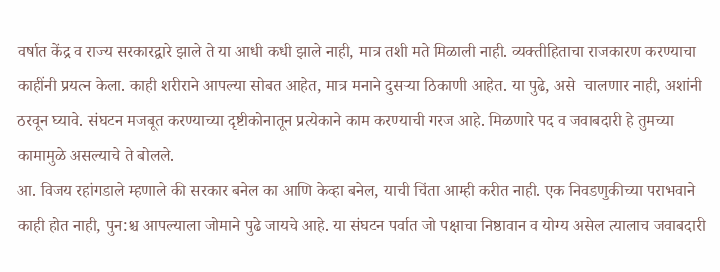वर्षात केंद्र व राज्य सरकारद्वारे झाले ते या आधी कधी झाले नाही, मात्र तशी मते मिळाली नाही. व्यक्तीहिताचा राजकारण करण्याचा काहींनी प्रयत्न केला. काही शरीराने आपल्या सोबत आहेत, मात्र मनाने दुसऱ्या ठिकाणी आहेत. या पुढे, असे  चालणार नाही, अशांनी ठरवून घ्यावे. संघटन मजबूत करण्याच्या दृष्टीकोनातून प्रत्येकाने काम करण्याची गरज आहे. मिळणारे पद व जवाबदारी हे तुमच्या कामामुळे असल्याचे ते बोलले.
आ. विजय रहांगडाले म्हणाले की सरकार बनेल का आणि केव्हा बनेल, याची चिंता आम्ही करीत नाही. एक निवडणुकीच्या पराभवाने काही होत नाही, पुन:श्च आपल्याला जोमाने पुढे जायचे आहे. या संघटन पर्वात जो पक्षाचा निष्ठावान व योग्य असेल त्यालाच जवाबदारी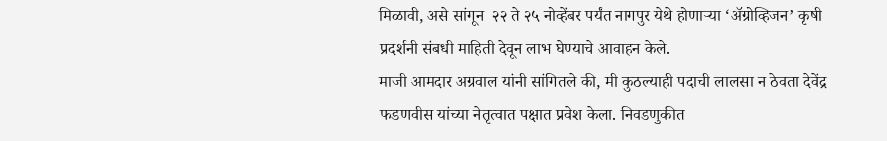मिळावी, असे सांगून  २२ ते २५ नोव्हेंबर पर्यंत नागपुर येथे होणाऱ्या ‘अ‍ॅग्रोव्हिजन’ कृषी प्रदर्शनी संबधी माहिती देवून लाभ घेण्याचे आवाहन केले.
माजी आमदार अग्रवाल यांनी सांगितले की, मी कुठल्याही पदाची लालसा न ठेवता देवेंद्र फडणवीस यांच्या नेतृत्वात पक्षात प्रवेश केला. निवडणुकीत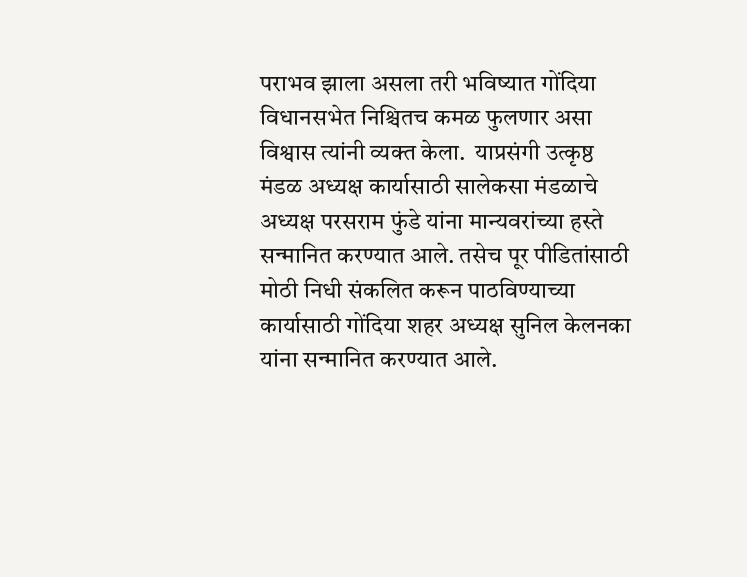पराभव झाला असला तरी भविष्यात गोंदिया विधानसभेत निश्चितच कमळ फुलणार असा विश्वास त्यांनी व्यक्त केला.  याप्रसंगी उत्कृष्ठ मंडळ अध्यक्ष कार्यासाठी सालेकसा मंडळाचे अध्यक्ष परसराम फुंडे यांना मान्यवरांच्या हस्ते सन्मानित करण्यात आले. तसेच पूर पीडितांसाठी मोठी निधी संकलित करून पाठविण्याच्या कार्यासाठी गोंदिया शहर अध्यक्ष सुनिल केलनका यांना सन्मानित करण्यात आले.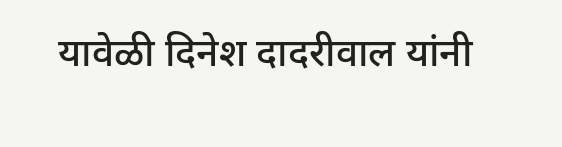यावेळी दिनेश दादरीवाल यांनी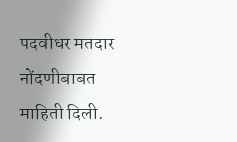पदवीधर मतदार नोंदणीबाबत माहिती दिली.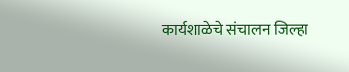कार्यशाळेचे संचालन जिल्हा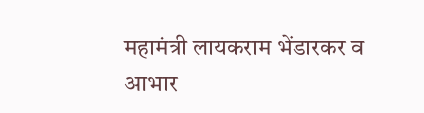महामंत्री लायकराम भेंडारकर व आभार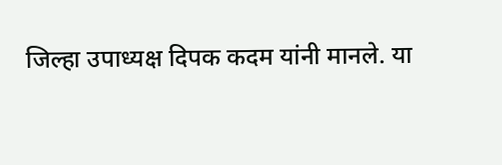जिल्हा उपाध्यक्ष दिपक कदम यांनी मानले. या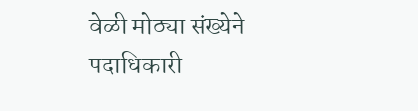वेळी मोठ्या संख्येने पदाधिकारी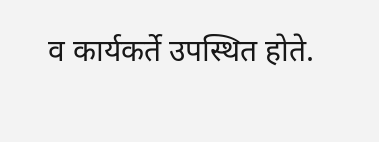व कार्यकर्ते उपस्थित होते.